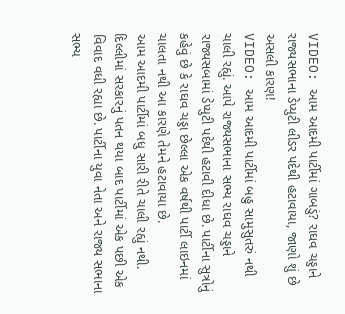VIDEO: આમ આદમી પાર્ટીમાં ગાબડું? રાઘવ ચડ્ડાને રાજ્યસભાના ડેપ્યુટી લીડર પદેથી હટાવાયા, જાણો શું છે અસલી કારણ!
VIDEO: આમ આદમી પાર્ટીમાં બહુ સામુસુતરું નથી ચાલી રહ્યું. આપે રાજ્યસભાના સભ્ય રાઘવ ચડ્ડાને રાજ્યસબામાં ડેપ્યુટી પદેથી હટાવી દીધા છે. પાર્ટીના સુત્રોનું કહેવું છે કે રાઘવ ચડ્ડા છેલ્લા એક વર્ષથી પાર્ટી લાઇનમાં ચાલતા નથી આ કારણે તેમને હટાવાયા છે.
આમ આદમી પાર્ટીમાં બધુ સારી રીતે ચાલી રહ્યું નથી. દિલ્લીમાં સરકારનું પતન થયા બાદ પાર્ટીમાં એક પછી એક વિવાદ વધી રહ્યા છે. પાર્ટીના યુવા નેતા અને રાજ્ય સભાના સભ્ય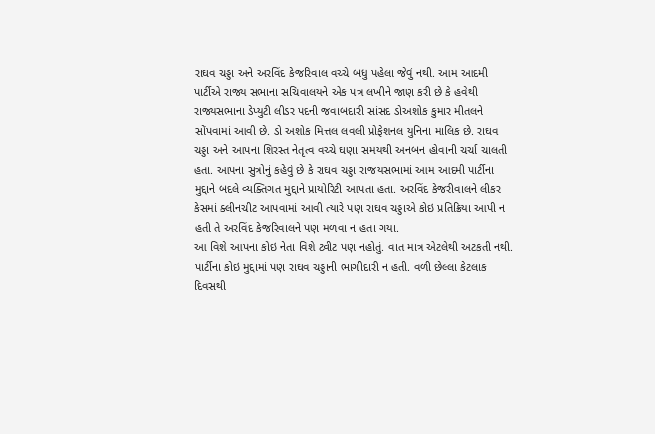રાઘવ ચડ્ડા અને અરવિંદ કેજરિવાલ વચ્ચે બધુ પહેલા જેવું નથી. આમ આદમી પાર્ટીએ રાજ્ય સભાના સચિવાલયને એક પત્ર લખીને જાણ કરી છે કે હવેથી રાજ્યસભાના ડેપ્યુટી લીડર પદની જવાબદારી સાંસદ ડોઅશોક કુમાર મીતલને સોંપવામાં આવી છે. ડો અશોક મિત્તલ લવલી પ્રોફેશનલ યુનિના માલિક છે. રાઘવ ચડ્ડા અને આપના શિરસ્ત નેતૃત્વ વચ્ચે ઘણા સમયથી અનબન હોવાની ચર્ચા ચાલતી હતા. આપના સુત્રોનું કહેવું છે કે રાઘવ ચડ્ડા રાજયસભામાં આમ આદમી પાર્ટીના મુદ્દાને બદલે વ્યક્તિગત મુદ્દાને પ્રાયોરિટી આપતા હતા. અરવિંદ કેજરીવાલને લીકર કેસમાં ક્લીનચીટ આપવામાં આવી ત્યારે પણ રાઘવ ચડ્ડાએ કોઇ પ્રતિક્રિયા આપી ન હતી તે અરવિંદ કેજરિવાલને પણ મળવા ન હતા ગયા.
આ વિશે આપના કોઇ નેતા વિશે ટ્વીટ પણ નહોતું. વાત માત્ર એટલેથી અટકતી નથી. પાર્ટીના કોઇ મુદ્દામાં પણ રાઘવ ચડ્ડાની ભાગીદારી ન હતી. વળી છેલ્લા કેટલાક દિવસથી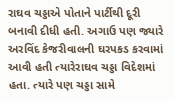રાઘવ ચડ્ડાએ પોતાને પાર્ટીથી દૂરી બનાવી દીધી હતી. અગાઉ પણ જ્યારે અરવિંદ કેજરીવાલની ઘરપકડ કરવામાં આવી હતી ત્યારેરાઘવ ચડ્ડા વિદેશમાં હતા. ત્યારે પણ ચડ્ડા સામે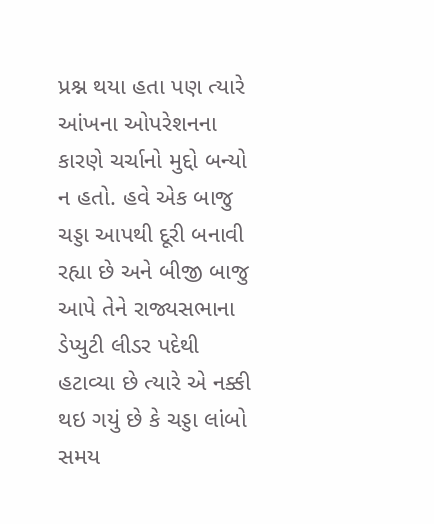પ્રશ્ન થયા હતા પણ ત્યારે આંખના ઓપરેશનના કારણે ચર્ચાનો મુદ્દો બન્યો ન હતો. હવે એક બાજુ ચડ્ડા આપથી દૂરી બનાવી રહ્યા છે અને બીજી બાજુ આપે તેને રાજ્યસભાના ડેપ્યુટી લીડર પદેથી હટાવ્યા છે ત્યારે એ નક્કી થઇ ગયું છે કે ચડ્ડા લાંબો સમય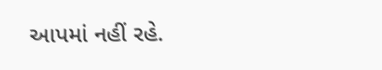આપમાં નહીં રહે.